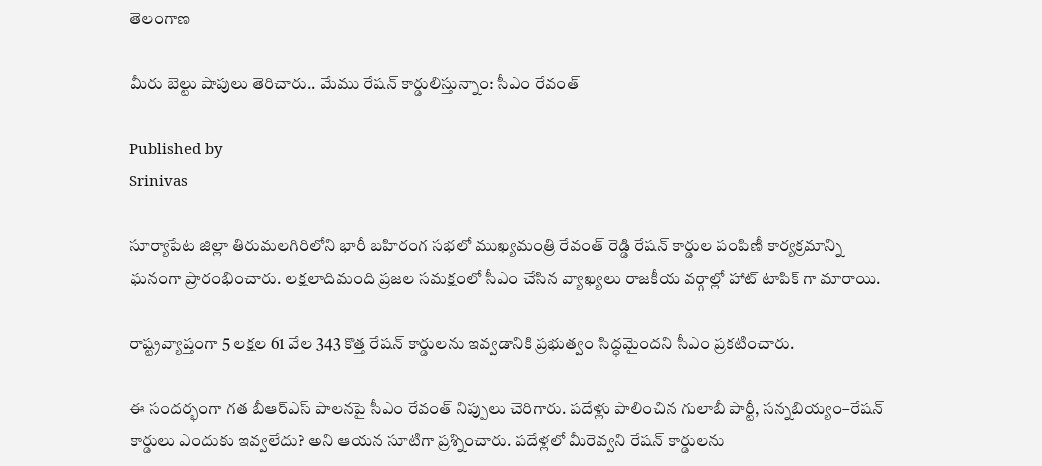తెలంగాణ

మీరు బెల్టు షాపులు తెరిచారు.. మేము రేషన్ కార్డులిస్తున్నాం: సీఎం రేవంత్

Published by
Srinivas

సూర్యాపేట జిల్లా తిరుమలగిరిలోని భారీ బహిరంగ సభలో ముఖ్యమంత్రి రేవంత్ రెడ్డి రేషన్ కార్డుల పంపిణీ కార్యక్రమాన్ని ఘనంగా ప్రారంభించారు. లక్షలాదిమంది ప్రజల సమక్షంలో సీఎం చేసిన వ్యాఖ్యలు రాజకీయ వర్గాల్లో హాట్ టాపిక్ గా మారాయి.

రాష్ట్రవ్యాప్తంగా 5 లక్షల 61 వేల 343 కొత్త రేషన్ కార్డులను ఇవ్వడానికి ప్రభుత్వం సిద్ధమైందని సీఎం ప్రకటించారు.

ఈ సందర్భంగా గత బీఆర్ఎస్ పాలనపై సీఎం రేవంత్ నిప్పులు చెరిగారు. పదేళ్లు పాలించిన గులాబీ పార్టీ, సన్నబియ్యం–రేషన్ కార్డులు ఎందుకు ఇవ్వలేదు? అని ఆయన సూటిగా ప్రశ్నించారు. పదేళ్లలో మీరెవ్వని రేషన్ కార్డులను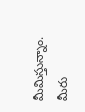మీమిస్తున్నాం. మీరు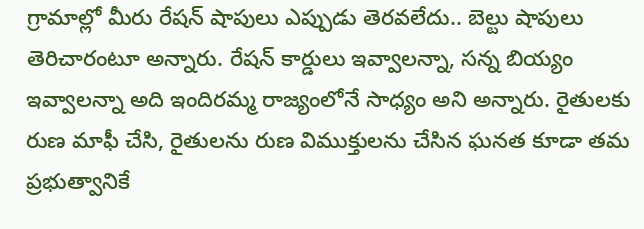గ్రామాల్లో మీరు రేషన్ షాపులు ఎప్పుడు తెరవలేదు.. బెల్టు షాపులు తెరిచారంటూ అన్నారు. రేషన్ కార్డులు ఇవ్వాలన్నా, సన్న బియ్యం ఇవ్వాలన్నా అది ఇందిరమ్మ రాజ్యంలోనే సాధ్యం అని అన్నారు. రైతులకు రుణ మాఫీ చేసి, రైతులను రుణ విముక్తులను చేసిన ఘనత కూడా తమ ప్రభుత్వానికే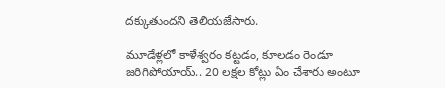దక్కుతుందని తెలియజేసారు.

మూడేళ్లలో కాళేశ్వరం కట్టడం, కూలడం రెండూ జరిగిపోయాయ్.. 20 లక్షల కోట్లు ఏం చేశారు అంటూ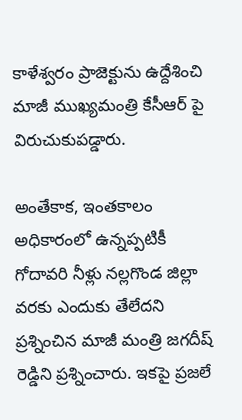కాళేశ్వరం ప్రాజెక్టును ఉద్దేశించి మాజీ ముఖ్యమంత్రి కేసీఆర్ పై విరుచుకుపడ్డారు.

అంతేకాక, ఇంతకాలం అధికారంలో ఉన్నప్పటికీ గోదావరి నీళ్లు నల్లగొండ జిల్లా వరకు ఎందుకు తేలేదని ప్రశ్నించిన మాజీ మంత్రి జగదీష్ రెడ్డిని ప్రశ్నించారు. ఇకపై ప్రజలే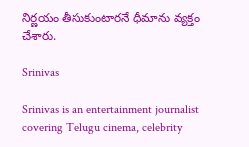నిర్ణయం తీసుకుంటారనే ధీమాను వ్యక్తం చేశారు.

Srinivas

Srinivas is an entertainment journalist covering Telugu cinema, celebrity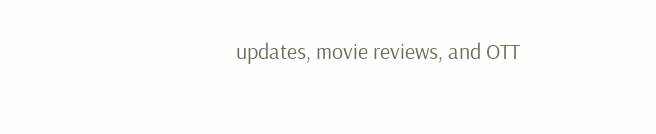updates, movie reviews, and OTT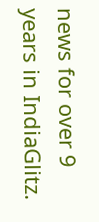news for over 9 years in IndiaGlitz.